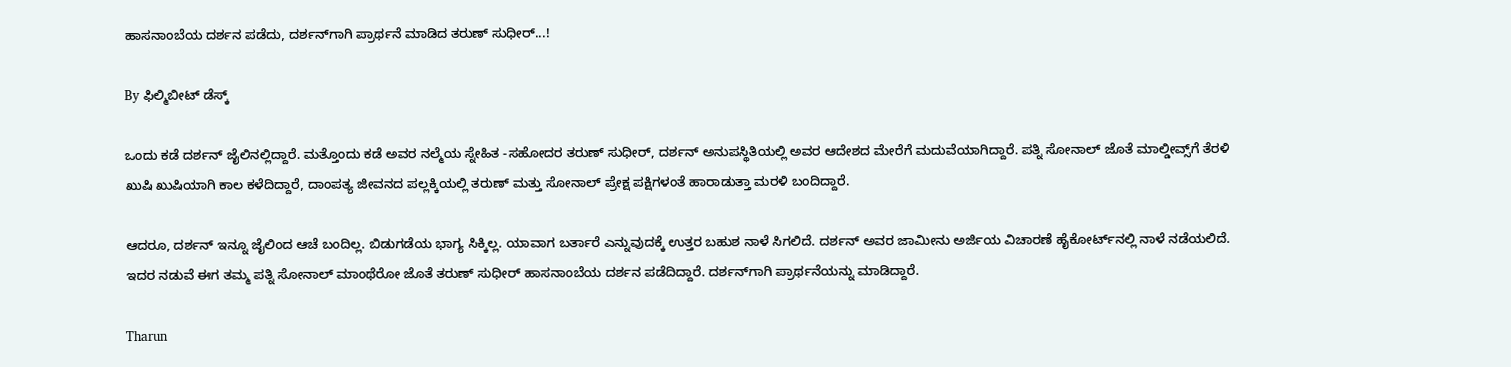ಹಾಸನಾಂಬೆಯ ದರ್ಶನ ಪಡೆದು, ದರ್ಶನ್‌ಗಾಗಿ ಪ್ರಾರ್ಥನೆ ಮಾಡಿದ ತರುಣ್ ಸುಧೀರ್...!

By ಫಿಲ್ಮಿಬೀಟ್ ಡೆಸ್ಕ್

ಒಂದು ಕಡೆ ದರ್ಶನ್ ಜೈಲಿನಲ್ಲಿದ್ದಾರೆ. ಮತ್ತೊಂದು ಕಡೆ ಅವರ ನಲ್ಮೆಯ ಸ್ನೇಹಿತ -ಸಹೋದರ ತರುಣ್ ಸುಧೀರ್, ದರ್ಶನ್ ಅನುಪಸ್ಥಿತಿಯಲ್ಲಿ ಅವರ ಆದೇಶದ ಮೇರೆಗೆ ಮದುವೆಯಾಗಿದ್ದಾರೆ. ಪತ್ನಿ ಸೋನಾಲ್ ಜೊತೆ ಮಾಲ್ಡೀವ್ಸ್‌ಗೆ ತೆರಳಿ ಖುಷಿ ಖುಷಿಯಾಗಿ ಕಾಲ ಕಳೆದಿದ್ದಾರೆ, ದಾಂಪತ್ಯ ಜೀವನದ ಪಲ್ಲಕ್ಕಿಯಲ್ಲಿ ತರುಣ್ ಮತ್ತು ಸೋನಾಲ್ ಪ್ರೇಕ್ಷ ಪಕ್ಷಿಗಳಂತೆ ಹಾರಾಡುತ್ತಾ ಮರಳಿ ಬಂದಿದ್ದಾರೆ.

ಆದರೂ, ದರ್ಶನ್ ಇನ್ನೂ ಜೈಲಿಂದ ಆಚೆ ಬಂದಿಲ್ಲ. ಬಿಡುಗಡೆಯ ಭಾಗ್ಯ ಸಿಕ್ಕಿಲ್ಲ. ಯಾವಾಗ ಬರ್ತಾರೆ ಎನ್ನುವುದಕ್ಕೆ ಉತ್ತರ ಬಹುಶ ನಾಳೆ ಸಿಗಲಿದೆ. ದರ್ಶನ್ ಅವರ ಜಾಮೀನು ಅರ್ಜಿಯ ವಿಚಾರಣೆ ಹೈಕೋರ್ಟ್‌ನಲ್ಲಿ ನಾಳೆ ನಡೆಯಲಿದೆ. ಇದರ ನಡುವೆ ಈಗ ತಮ್ಮ ಪತ್ನಿ ಸೋನಾಲ್ ಮಾಂಥೆರೋ ಜೊತೆ ತರುಣ್ ಸುಧೀರ್ ಹಾಸನಾಂಬೆಯ ದರ್ಶನ ಪಡೆದಿದ್ದಾರೆ. ದರ್ಶನ್‌ಗಾಗಿ ಪ್ರಾರ್ಥನೆಯನ್ನು ಮಾಡಿದ್ದಾರೆ.

Tharun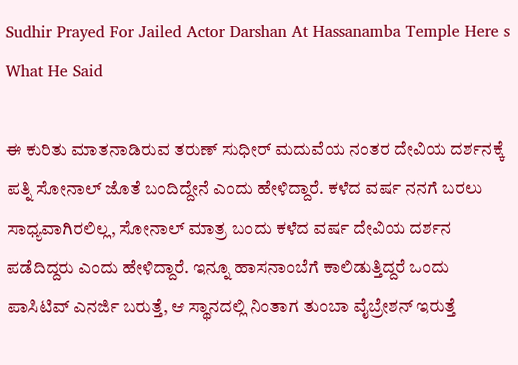Sudhir Prayed For Jailed Actor Darshan At Hassanamba Temple Here s What He Said

ಈ ಕುರಿತು ಮಾತನಾಡಿರುವ ತರುಣ್ ಸುಧೀರ್ ಮದುವೆಯ ನಂತರ ದೇವಿಯ ದರ್ಶನಕ್ಕೆ ಪತ್ನಿ ಸೋನಾಲ್ ಜೊತೆ ಬಂದಿದ್ದೇನೆ ಎಂದು ಹೇಳಿದ್ದಾರೆ. ಕಳೆದ ವರ್ಷ ನನಗೆ ಬರಲು ಸಾಧ್ಯವಾಗಿರಲಿಲ್ಲ, ಸೋನಾಲ್ ಮಾತ್ರ ಬಂದು ಕಳೆದ ವರ್ಷ ದೇವಿಯ ದರ್ಶನ ಪಡೆದಿದ್ದರು ಎಂದು ಹೇಳಿದ್ದಾರೆ. ಇನ್ನೂ ಹಾಸನಾಂಬೆಗೆ ಕಾಲಿಡುತ್ತಿದ್ದರೆ ಒಂದು ಪಾಸಿಟಿವ್ ಎನರ್ಜಿ ಬರುತ್ತೆ, ಆ ಸ್ಥಾನದಲ್ಲಿ ನಿಂತಾಗ ತುಂಬಾ ವೈಬ್ರೇಶನ್ ಇರುತ್ತೆ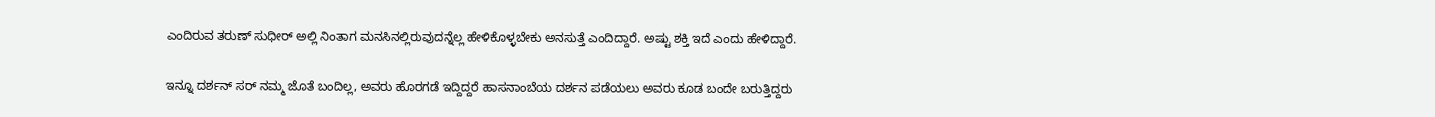ಎಂದಿರುವ ತರುಣ್ ಸುಧೀರ್ ಅಲ್ಲಿ ನಿಂತಾಗ ಮನಸಿನಲ್ಲಿರುವುದನ್ನೆಲ್ಲ ಹೇಳಿಕೊಳ್ಳಬೇಕು ಅನಸುತ್ತೆ ಎಂದಿದ್ದಾರೆ. ಅಷ್ಟು ಶಕ್ತಿ ಇದೆ ಎಂದು ಹೇಳಿದ್ದಾರೆ.

ಇನ್ನೂ ದರ್ಶನ್ ಸರ್ ನಮ್ಮ ಜೊತೆ ಬಂದಿಲ್ಲ, ಅವರು ಹೊರಗಡೆ ಇದ್ದಿದ್ದರೆ ಹಾಸನಾಂಬೆಯ ದರ್ಶನ ಪಡೆಯಲು ಅವರು ಕೂಡ ಬಂದೇ ಬರುತ್ತಿದ್ದರು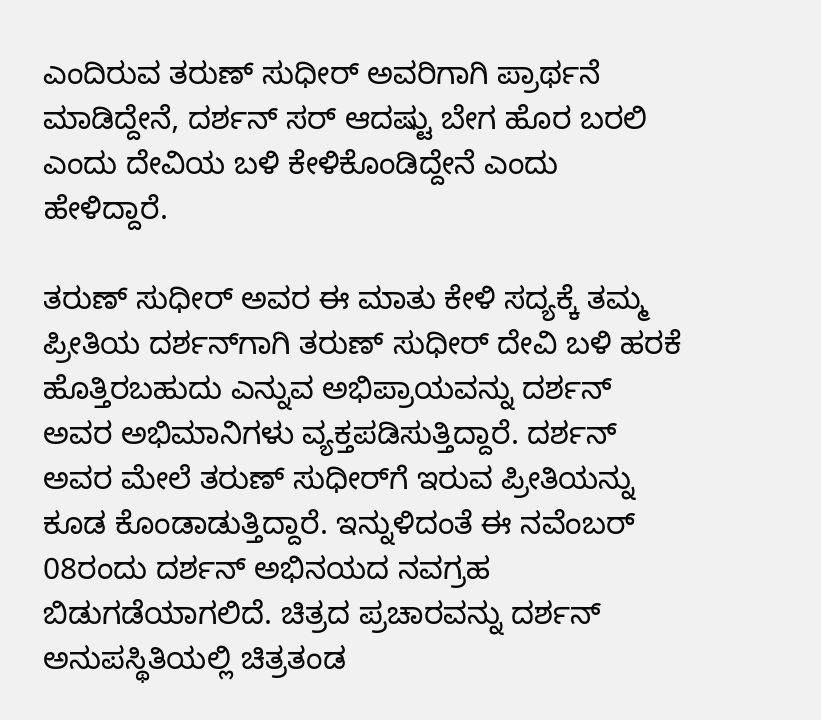ಎಂದಿರುವ ತರುಣ್ ಸುಧೀರ್ ಅವರಿಗಾಗಿ ಪ್ರಾರ್ಥನೆ ಮಾಡಿದ್ದೇನೆ, ದರ್ಶನ್ ಸರ್ ಆದಷ್ಟು ಬೇಗ ಹೊರ ಬರಲಿ ಎಂದು ದೇವಿಯ ಬಳಿ ಕೇಳಿಕೊಂಡಿದ್ದೇನೆ ಎಂದು ಹೇಳಿದ್ದಾರೆ.

ತರುಣ್ ಸುಧೀರ್ ಅವರ ಈ ಮಾತು ಕೇಳಿ ಸದ್ಯಕ್ಕೆ ತಮ್ಮ ಪ್ರೀತಿಯ ದರ್ಶನ್‌ಗಾಗಿ ತರುಣ್ ಸುಧೀರ್ ದೇವಿ ಬಳಿ ಹರಕೆ ಹೊತ್ತಿರಬಹುದು ಎನ್ನುವ ಅಭಿಪ್ರಾಯವನ್ನು ದರ್ಶನ್ ಅವರ ಅಭಿಮಾನಿಗಳು ವ್ಯಕ್ತಪಡಿಸುತ್ತಿದ್ದಾರೆ. ದರ್ಶನ್ ಅವರ ಮೇಲೆ ತರುಣ್ ಸುಧೀರ್‌ಗೆ ಇರುವ ಪ್ರೀತಿಯನ್ನು ಕೂಡ ಕೊಂಡಾಡುತ್ತಿದ್ದಾರೆ. ಇನ್ನುಳಿದಂತೆ ಈ ನವೆಂಬರ್ 08ರಂದು ದರ್ಶನ್ ಅಭಿನಯದ ನವಗ್ರಹ ಬಿಡುಗಡೆಯಾಗಲಿದೆ. ಚಿತ್ರದ ಪ್ರಚಾರವನ್ನು ದರ್ಶನ್ ಅನುಪಸ್ಥಿತಿಯಲ್ಲಿ ಚಿತ್ರತಂಡ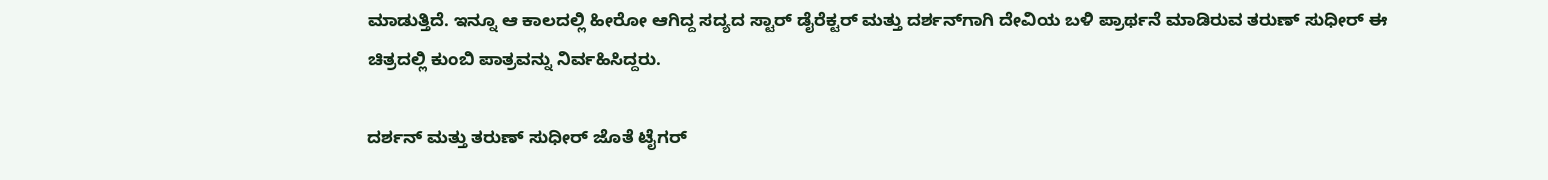ಮಾಡುತ್ತಿದೆ. ಇನ್ನೂ ಆ ಕಾಲದಲ್ಲಿ ಹೀರೋ ಆಗಿದ್ದ ಸದ್ಯದ ಸ್ಟಾರ್ ಡೈರೆಕ್ಟರ್ ಮತ್ತು ದರ್ಶನ್‌ಗಾಗಿ ದೇವಿಯ ಬಳಿ ಪ್ರಾರ್ಥನೆ ಮಾಡಿರುವ ತರುಣ್ ಸುಧೀರ್ ಈ ಚಿತ್ರದಲ್ಲಿ ಕುಂಬಿ ಪಾತ್ರವನ್ನು ನಿರ್ವಹಿಸಿದ್ದರು.

ದರ್ಶನ್ ಮತ್ತು ತರುಣ್ ಸುಧೀರ್ ಜೊತೆ ಟೈಗರ್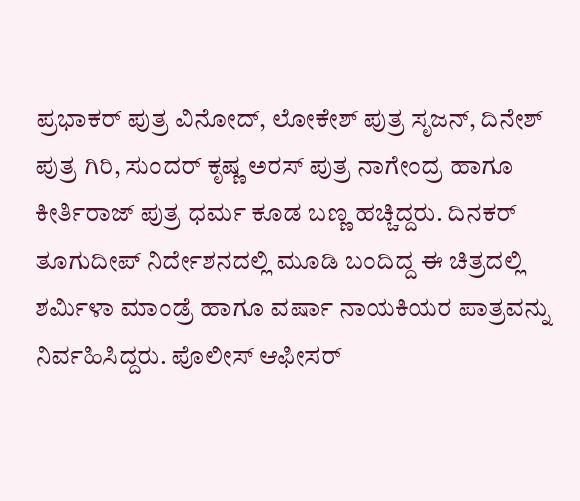ಪ್ರಭಾಕರ್ ಪುತ್ರ ವಿನೋದ್, ಲೋಕೇಶ್ ಪುತ್ರ ಸೃಜನ್, ದಿನೇಶ್ ಪುತ್ರ ಗಿರಿ, ಸುಂದರ್‌ ಕೃಷ್ಣ ಅರಸ್ ಪುತ್ರ ನಾಗೇಂದ್ರ ಹಾಗೂ ಕೀರ್ತಿರಾಜ್ ಪುತ್ರ ಧರ್ಮ ಕೂಡ ಬಣ್ಣ ಹಚ್ಚಿದ್ದರು. ದಿನಕರ್ ತೂಗುದೀಪ್ ನಿರ್ದೇಶನದಲ್ಲಿ ಮೂಡಿ ಬಂದಿದ್ದ ಈ ಚಿತ್ರದಲ್ಲಿ ಶರ್ಮಿಳಾ ಮಾಂಡ್ರೆ ಹಾಗೂ ವರ್ಷಾ ನಾಯಕಿಯರ ಪಾತ್ರವನ್ನು ನಿರ್ವಹಿಸಿದ್ದರು. ಪೊಲೀಸ್ ಆಫೀಸರ್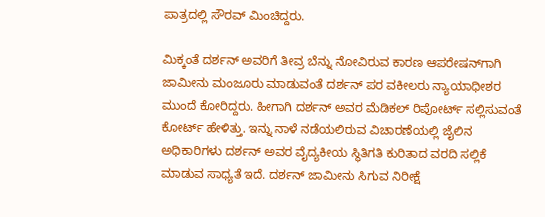ಪಾತ್ರದಲ್ಲಿ ಸೌರವ್ ಮಿಂಚಿದ್ದರು.

ಮಿಕ್ಕಂತೆ ದರ್ಶನ್ ಅವರಿಗೆ ತೀವ್ರ ಬೆನ್ನು ನೋವಿರುವ ಕಾರಣ ಆಪರೇಷನ್‌ಗಾಗಿ ಜಾಮೀನು ಮಂಜೂರು ಮಾಡುವಂತೆ ದರ್ಶನ್‌ ಪರ ವಕೀಲರು ನ್ಯಾಯಾಧೀಶರ ಮುಂದೆ ಕೋರಿದ್ದರು. ಹೀಗಾಗಿ ದರ್ಶನ್‌ ಅವರ ಮೆಡಿಕಲ್‌ ರಿಪೋರ್ಟ್‌ ಸಲ್ಲಿಸುವಂತೆ ಕೋರ್ಟ್‌ ಹೇಳಿತ್ತು. ಇನ್ನು ನಾಳೆ ನಡೆಯಲಿರುವ ವಿಚಾರಣೆಯಲ್ಲಿ ಜೈಲಿನ ಅಧಿಕಾರಿಗಳು ದರ್ಶನ್‌ ಅವರ ವೈದ್ಯಕೀಯ ಸ್ಥಿತಿಗತಿ ಕುರಿತಾದ ವರದಿ ಸಲ್ಲಿಕೆ ಮಾಡುವ ಸಾಧ್ಯತೆ ಇದೆ. ದರ್ಶನ್ ಜಾಮೀನು ಸಿಗುವ ನಿರೀಕ್ಷೆ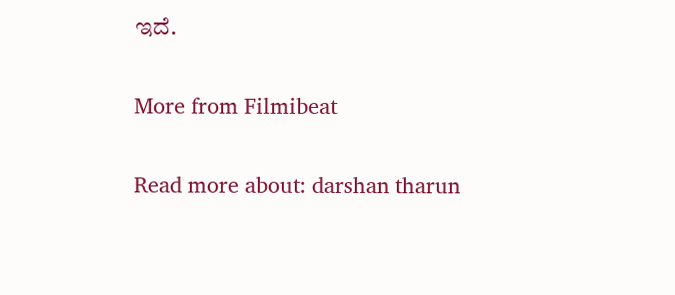ಇದೆ.

More from Filmibeat

Read more about: darshan tharun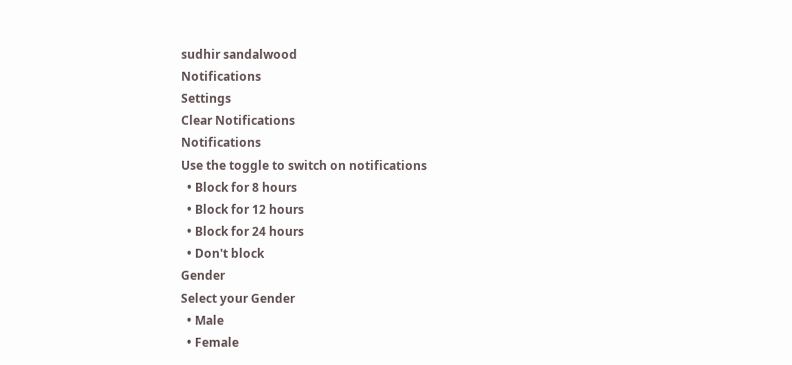sudhir sandalwood
Notifications
Settings
Clear Notifications
Notifications
Use the toggle to switch on notifications
  • Block for 8 hours
  • Block for 12 hours
  • Block for 24 hours
  • Don't block
Gender
Select your Gender
  • Male
  • Female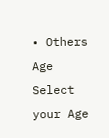• Others
Age
Select your Age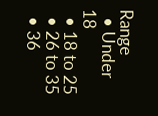Range
  • Under 18
  • 18 to 25
  • 26 to 35
  • 36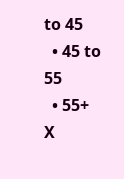to 45
  • 45 to 55
  • 55+
X